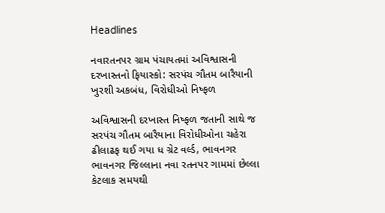Headlines

નવારતનપર ગ્રામ પંચાયતમાં અવિશ્વાસની દરખાસ્તનો ફિયાસ્કો: સરપંચ ગૌતમ બારૈયાની ખુરશી અકબંધ, વિરોધીઓ નિષ્ફળ

અવિશ્વાસની દરખાસ્ત નિષ્ફળ જતાની સાથે જ સરપંચ ગૌતમ બારૈયાના વિરોધીઓના ચહેરા ઢીલાઢફ થઈ ગયા ધ ગ્રેટ વર્લ્ડ, ભાવનગર  ભાવનગર જિલ્લાના નવા રતનપર ગામમાં છેલ્લા કેટલાક સમયથી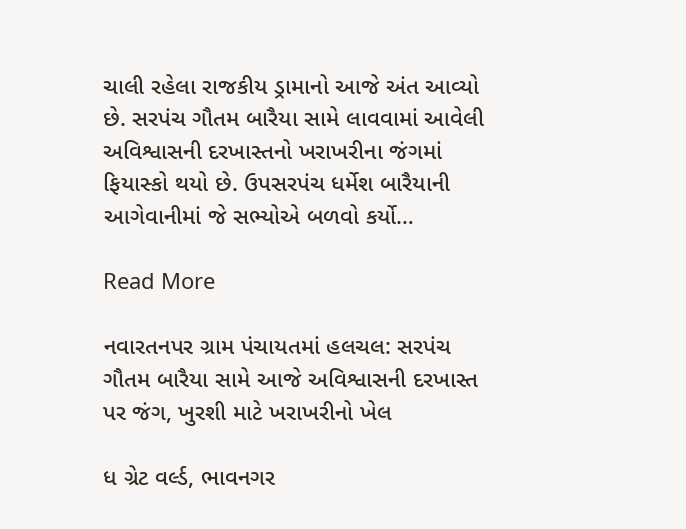ચાલી રહેલા રાજકીય ડ્રામાનો આજે અંત આવ્યો છે. સરપંચ ગૌતમ બારૈયા સામે લાવવામાં આવેલી અવિશ્વાસની દરખાસ્તનો ખરાખરીના જંગમાં ફિયાસ્કો થયો છે. ઉપસરપંચ ધર્મેશ બારૈયાની આગેવાનીમાં જે સભ્યોએ બળવો કર્યો…

Read More

નવારતનપર ગ્રામ પંચાયતમાં હલચલ: સરપંચ ગૌતમ બારૈયા સામે આજે અવિશ્વાસની દરખાસ્ત પર જંગ, ખુરશી માટે ખરાખરીનો ખેલ

ધ ગ્રેટ વર્લ્ડ, ભાવનગર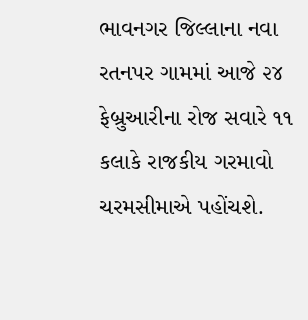ભાવનગર જિલ્લાના નવા રતનપર ગામમાં આજે ૨૪ ફેબ્રુઆરીના રોજ સવારે ૧૧ કલાકે રાજકીય ગરમાવો ચરમસીમાએ પહોંચશે.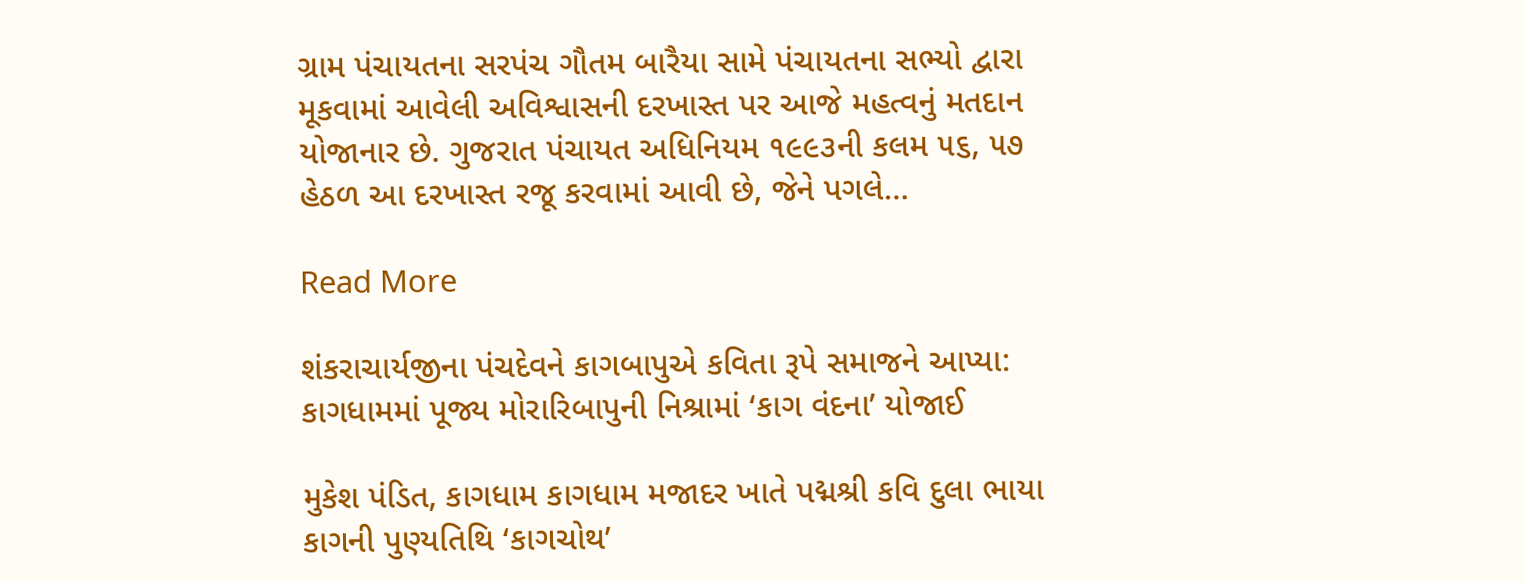ગ્રામ પંચાયતના સરપંચ ગૌતમ બારૈયા સામે પંચાયતના સભ્યો દ્વારા મૂકવામાં આવેલી અવિશ્વાસની દરખાસ્ત પર આજે મહત્વનું મતદાન યોજાનાર છે. ગુજરાત પંચાયત અધિનિયમ ૧૯૯૩ની કલમ ૫૬, ૫૭ હેઠળ આ દરખાસ્ત રજૂ કરવામાં આવી છે, જેને પગલે…

Read More

શંકરાચાર્યજીના પંચદેવને કાગબાપુએ કવિતા રૂપે સમાજને આપ્યા: કાગધામમાં પૂજ્ય મોરારિબાપુની નિશ્રામાં ‘કાગ વંદના’ યોજાઈ

મુકેશ પંડિત, કાગધામ કાગધામ મજાદર ખાતે પદ્મશ્રી કવિ દુલા ભાયા કાગની પુણ્યતિથિ ‘કાગચોથ’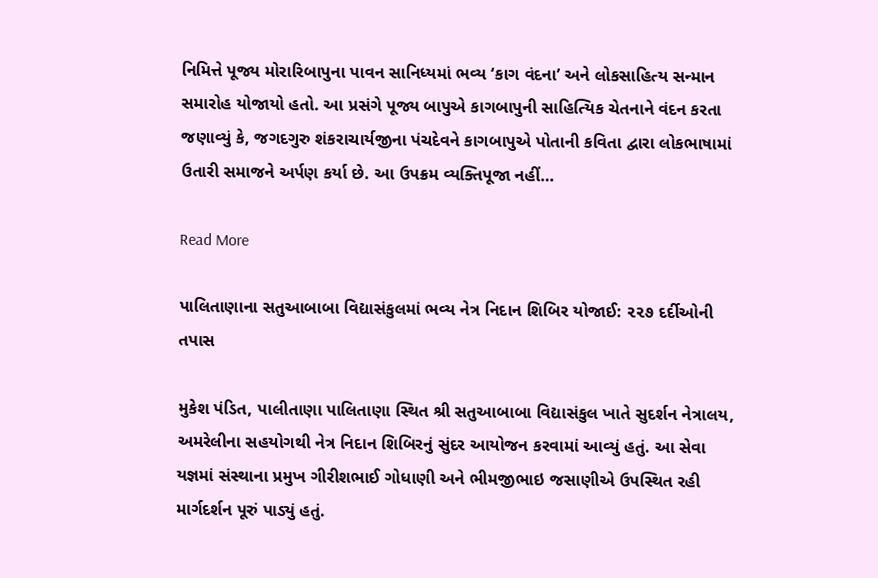નિમિત્તે પૂજ્ય મોરારિબાપુના પાવન સાનિધ્યમાં ભવ્ય ‘કાગ વંદના’ અને લોકસાહિત્ય સન્માન સમારોહ યોજાયો હતો. આ પ્રસંગે પૂજ્ય બાપુએ કાગબાપુની સાહિત્યિક ચેતનાને વંદન કરતા જણાવ્યું કે, જગદગુરુ શંકરાચાર્યજીના પંચદેવને કાગબાપુએ પોતાની કવિતા દ્વારા લોકભાષામાં ઉતારી સમાજને અર્પણ કર્યા છે. આ ઉપક્રમ વ્યક્તિપૂજા નહીં…

Read More

પાલિતાણાના સતુઆબાબા વિદ્યાસંકુલમાં ભવ્ય નેત્ર નિદાન શિબિર યોજાઈ: ૨૨૭ દર્દીઓની તપાસ

મુકેશ પંડિત, પાલીતાણા પાલિતાણા સ્થિત શ્રી સતુઆબાબા વિદ્યાસંકુલ ખાતે સુદર્શન નેત્રાલય, અમરેલીના સહયોગથી નેત્ર નિદાન શિબિરનું સુંદર આયોજન કરવામાં આવ્યું હતું. આ સેવા યજ્ઞમાં સંસ્થાના પ્રમુખ ગીરીશભાઈ ગોધાણી અને ભીમજીભાઇ જસાણીએ ઉપસ્થિત રહી માર્ગદર્શન પૂરું પાડ્યું હતું.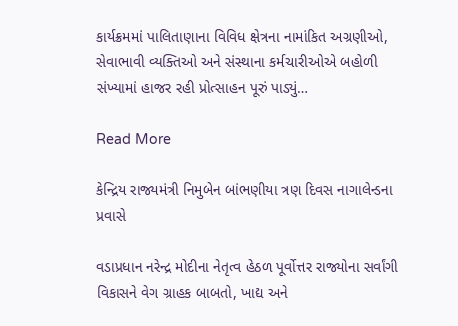કાર્યક્રમમાં પાલિતાણાના વિવિધ ક્ષેત્રના નામાંકિત અગ્રણીઓ, સેવાભાવી વ્યક્તિઓ અને સંસ્થાના કર્મચારીઓએ બહોળી સંખ્યામાં હાજર રહી પ્રોત્સાહન પૂરું પાડ્યું…

Read More

કેન્દ્રિય રાજ્યમંત્રી નિમુબેન બાંભણીયા ત્રણ દિવસ નાગાલેન્ડના પ્રવાસે

વડાપ્રધાન નરેન્દ્ર મોદીના નેતૃત્વ હેઠળ પૂર્વોત્તર રાજ્યોના સર્વાંગી વિકાસને વેગ ગ્રાહક બાબતો, ખાદ્ય અને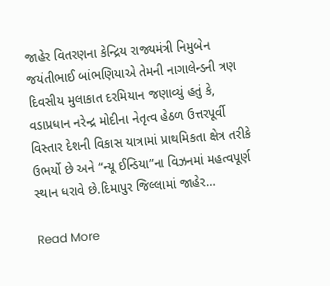જાહેર વિતરણના કેન્દ્રિય રાજ્યમંત્રી નિમુબેન જયંતીભાઈ બાંભણિયાએ તેમની નાગાલેન્ડની ત્રણ દિવસીય મુલાકાત દરમિયાન જણાવ્યું હતું કે, વડાપ્રધાન નરેન્દ્ર મોદીના નેતૃત્વ હેઠળ ઉત્તરપૂર્વી વિસ્તાર દેશની વિકાસ યાત્રામાં પ્રાથમિકતા ક્ષેત્ર તરીકે ઉભર્યો છે અને “ન્યૂ ઈન્ડિયા”ના વિઝનમાં મહત્વપૂર્ણ સ્થાન ધરાવે છે.દિમાપુર જિલ્લામાં જાહેર…

Read More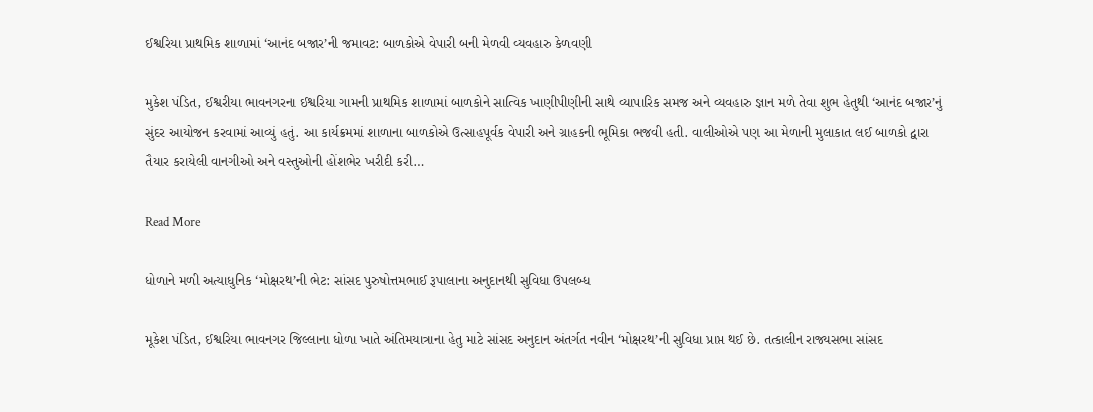ઈશ્વરિયા પ્રાથમિક શાળામાં ‘આનંદ બજાર’ની જમાવટ: બાળકોએ વેપારી બની મેળવી વ્યવહારુ કેળવણી

મુકેશ પંડિત, ઈશ્વરીયા ભાવનગરના ઈશ્વરિયા ગામની પ્રાથમિક શાળામાં બાળકોને સાત્વિક ખાણીપીણીની સાથે વ્યાપારિક સમજ અને વ્યવહારુ જ્ઞાન મળે તેવા શુભ હેતુથી ‘આનંદ બજાર’નું સુંદર આયોજન કરવામાં આવ્યું હતું. આ કાર્યક્રમમાં શાળાના બાળકોએ ઉત્સાહપૂર્વક વેપારી અને ગ્રાહકની ભૂમિકા ભજવી હતી. વાલીઓએ પણ આ મેળાની મુલાકાત લઈ બાળકો દ્વારા તૈયાર કરાયેલી વાનગીઓ અને વસ્તુઓની હોંશભેર ખરીદી કરી…

Read More

ધોળાને મળી અત્યાધુનિક ‘મોક્ષરથ’ની ભેટ: સાંસદ પુરુષોત્તમભાઈ રૂપાલાના અનુદાનથી સુવિધા ઉપલબ્ધ

મૂકેશ પંડિત, ઈશ્વરિયા ભાવનગર જિલ્લાના ધોળા ખાતે અંતિમયાત્રાના હેતુ માટે સાંસદ અનુદાન અંતર્ગત નવીન ‘મોક્ષરથ’ની સુવિધા પ્રાપ્ત થઈ છે. તત્કાલીન રાજ્યસભા સાંસદ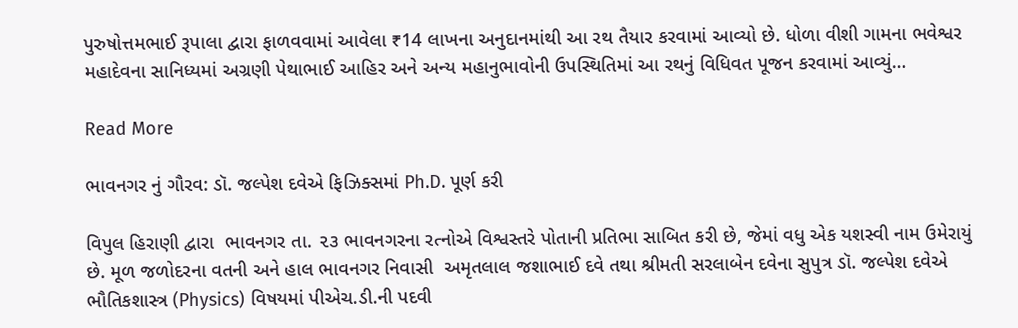પુરુષોત્તમભાઈ રૂપાલા દ્વારા ફાળવવામાં આવેલા ₹14 લાખના અનુદાનમાંથી આ રથ તૈયાર કરવામાં આવ્યો છે. ધોળા વીશી ગામના ભવેશ્વર મહાદેવના સાનિધ્યમાં અગ્રણી પેથાભાઈ આહિર અને અન્ય મહાનુભાવોની ઉપસ્થિતિમાં આ રથનું વિધિવત પૂજન કરવામાં આવ્યું…

Read More

ભાવનગર નું ગૌરવ: ડૉ. જલ્પેશ દવેએ ફિઝિક્સમાં Ph.D. પૂર્ણ કરી

વિપુલ હિરાણી દ્વારા  ભાવનગર તા. ૨૩ ભાવનગરના રત્નોએ વિશ્વસ્તરે પોતાની પ્રતિભા સાબિત કરી છે, જેમાં વધુ એક યશસ્વી નામ ઉમેરાયું છે. મૂળ જળોદરના વતની અને હાલ ભાવનગર નિવાસી  અમૃતલાલ જશાભાઈ દવે તથા શ્રીમતી સરલાબેન દવેના સુપુત્ર ડૉ. જલ્પેશ દવેએ ભૌતિકશાસ્ત્ર (Physics) વિષયમાં પીએચ.ડી.ની પદવી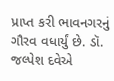પ્રાપ્ત કરી ભાવનગરનું ગૌરવ વધાર્યું છે. ડૉ. જલ્પેશ દવેએ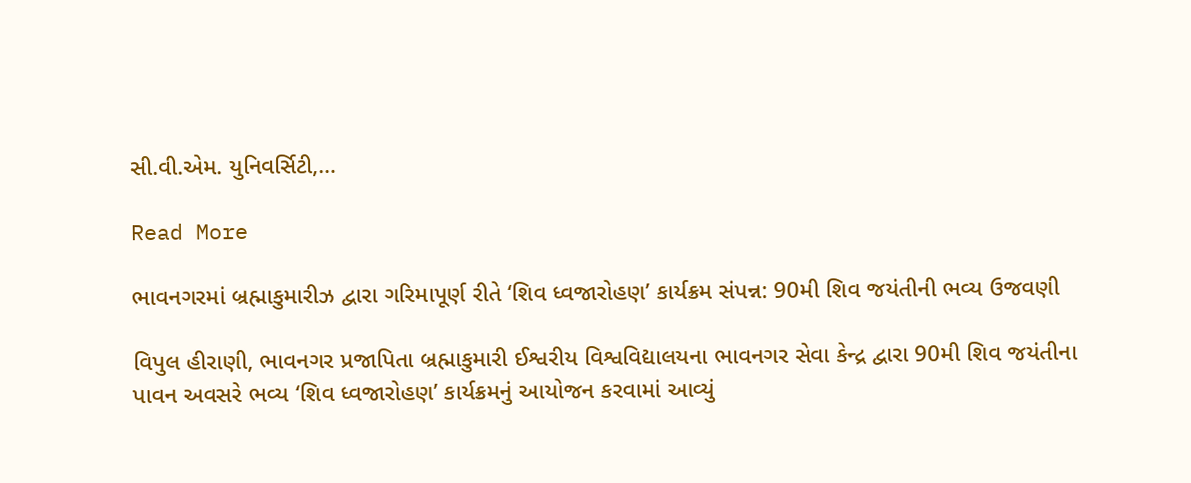સી.વી.એમ. યુનિવર્સિટી,…

Read More

ભાવનગરમાં બ્રહ્માકુમારીઝ દ્વારા ગરિમાપૂર્ણ રીતે ‘શિવ ધ્વજારોહણ’ કાર્યક્રમ સંપન્ન: 90મી શિવ જયંતીની ભવ્ય ઉજવણી

વિપુલ હીરાણી, ભાવનગર પ્રજાપિતા બ્રહ્માકુમારી ઈશ્વરીય વિશ્વવિદ્યાલયના ભાવનગર સેવા કેન્દ્ર દ્વારા 90મી શિવ જયંતીના પાવન અવસરે ભવ્ય ‘શિવ ધ્વજારોહણ’ કાર્યક્રમનું આયોજન કરવામાં આવ્યું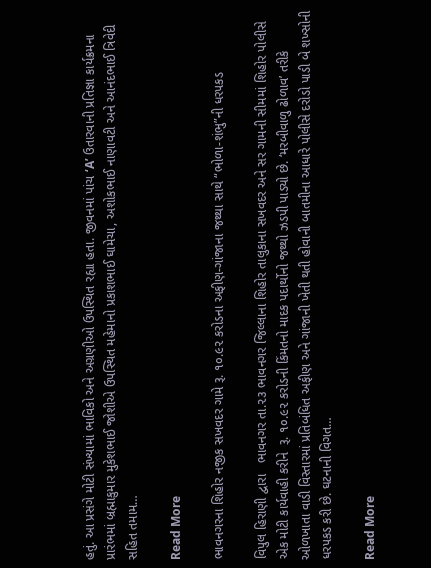હતું. આ પ્રસંગે મોટી સંખ્યામાં ભાવિકો અને અગ્રણીઓ ઉપસ્થિત રહ્યા હતા. જીવનમાં પાંચ ‘A’ ઉતારવાની પ્રતિજ્ઞા કાર્યક્રમના પ્રારંભમાં બ્રહ્માકુમાર મુકેશભાઈ જોશીએ ઉપસ્થિત મહેમાનો પ્રકાશભાઈ ઘામેચા, અશોકભાઈ નાણાવટી અને આનંદભાઈ ત્રિવેદી સહિત તમામ…

Read More

ભાવનગરના શિહોર નજીક સખવદર ગામે રૂ. ૧૦.૯૨ કરોડના અફીણ-ગાંજાના જથ્થા સાથે “ભોળા-શંભુ”ની ધરપકડ

વિપુલ હિરાણી દ્વારા   ભાવનગર તા.૨૩ ભાવનગર જિલ્લાના શિહોર તાલુકાના સખવદર અને સર ગામની સીમમાં શિહોર પોલીસે એક મોટી કાર્યવાહી કરીને  રૂ. ૧૦.૯૨ કરોડની કિંમતનો માદક પદાર્થોનો જથ્થો ઝડપી પાડ્યો છે. ‘મરબીવાળુ ઢોળાવ’ તરીકે ઓળખાતા વાડી વિસ્તારમાં પ્રતિબંધિત અફીણ અને ગાંજાની ખેતી થતી હોવાની બાતમીના આધારે પોલીસે દરોડો પાડી બે શખ્સોની ધરપકડ કરી છે. ઘટનાની વિગત…

Read More